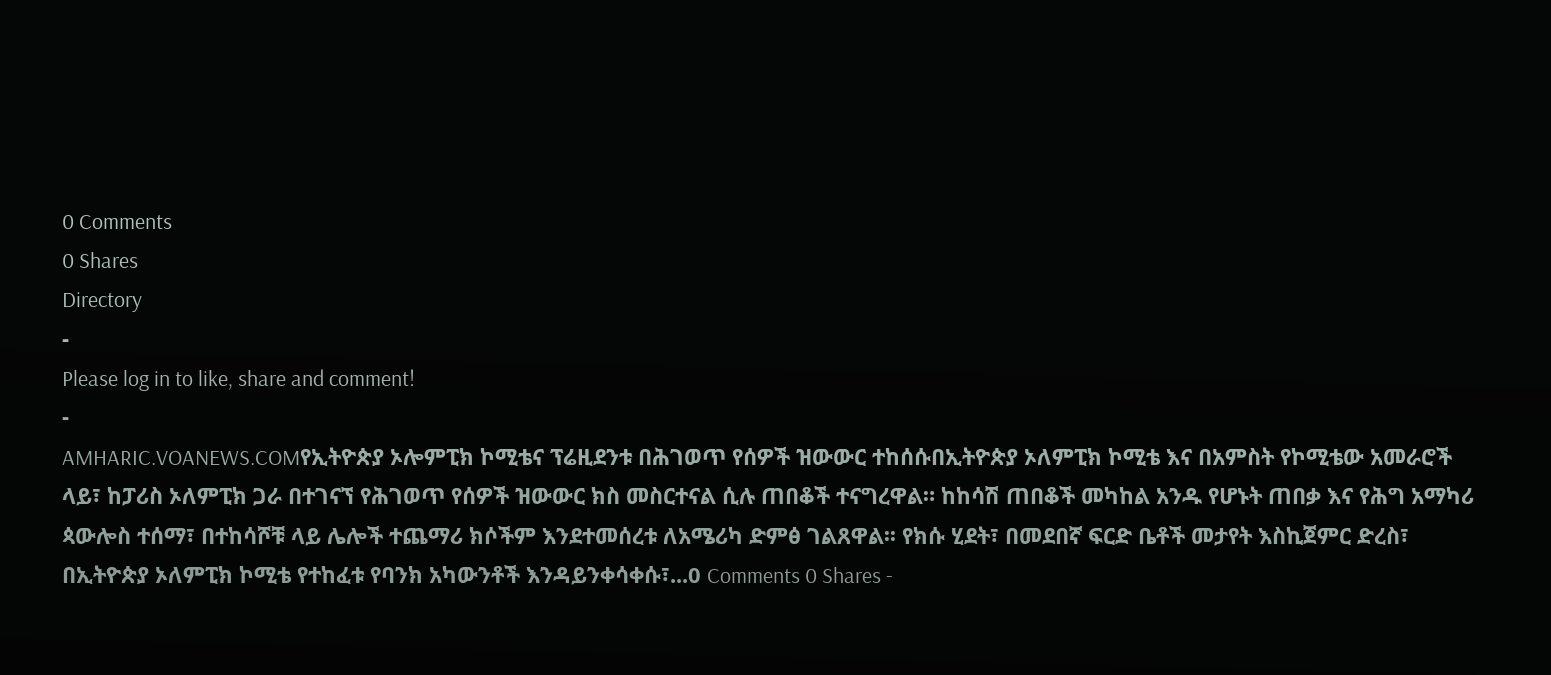0 Comments
0 Shares
Directory
-
Please log in to like, share and comment!
-
AMHARIC.VOANEWS.COMየኢትዮጵያ ኦሎምፒክ ኮሚቴና ፕሬዚደንቱ በሕገወጥ የሰዎች ዝውውር ተከሰሱበኢትዮጵያ ኦለምፒክ ኮሚቴ እና በአምስት የኮሚቴው አመራሮች ላይ፣ ከፓሪስ ኦለምፒክ ጋራ በተገናኘ የሕገወጥ የሰዎች ዝውውር ክስ መስርተናል ሲሉ ጠበቆች ተናግረዋል። ከከሳሽ ጠበቆች መካከል አንዱ የሆኑት ጠበቃ እና የሕግ አማካሪ ጳውሎስ ተሰማ፣ በተከሳሾቹ ላይ ሌሎች ተጨማሪ ክሶችም እንደተመሰረቱ ለአሜሪካ ድምፅ ገልጸዋል፡፡ የክሱ ሂደት፣ በመደበኛ ፍርድ ቤቶች መታየት እስኪጀምር ድረስ፣ በኢትዮጵያ ኦለምፒክ ኮሚቴ የተከፈቱ የባንክ አካውንቶች እንዳይንቀሳቀሱ፣...0 Comments 0 Shares -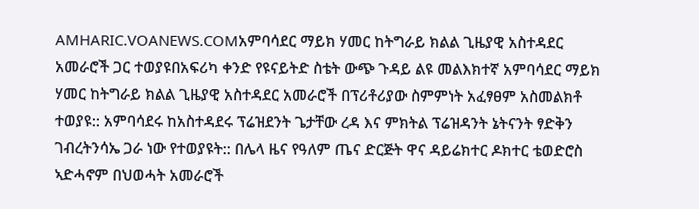AMHARIC.VOANEWS.COMአምባሳደር ማይክ ሃመር ከትግራይ ክልል ጊዜያዊ አስተዳደር አመራሮች ጋር ተወያዩበአፍሪካ ቀንድ የዩናይትድ ስቴት ውጭ ጉዳይ ልዩ መልእክተኛ አምባሳደር ማይክ ሃመር ከትግራይ ክልል ጊዜያዊ አስተዳደር አመራሮች በፕሪቶሪያው ስምምነት አፈፃፀም አስመልክቶ ተወያዩ:: አምባሳደሩ ከአስተዳደሩ ፕሬዝደንት ጌታቸው ረዳ እና ምክትል ፕሬዝዳንት ኔትናንት ፃድቅን ገብረትንሳኤ ጋራ ነው የተወያዩት:: በሌላ ዜና የዓለም ጤና ድርጅት ዋና ዳይሬክተር ዶክተር ቴወድሮስ ኣድሓኖም በህወሓት አመራሮች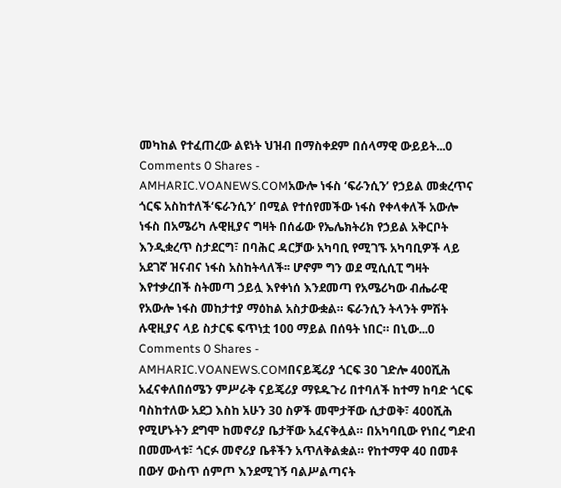መካከል የተፈጠረው ልዩነት ህዝብ በማስቀደም በሰላማዊ ውይይት...0 Comments 0 Shares -
AMHARIC.VOANEWS.COMአውሎ ነፋስ ‘ፍራንሲን’ የኃይል መቋረጥና ጎርፍ አስከተለች‘ፍራንሲን’ በሚል የተሰየመችው ነፋስ የቀላቀለች አውሎ ነፋስ በአሜሪካ ሉዊዚያና ግዛት በሰፊው የኤሌክትሪክ የኃይል አቅርቦት እንዲቋረጥ ስታደርግ፣ በባሕር ዳርቻው አካባቢ የሚገኙ አካባቢዎች ላይ አደገኛ ዝናብና ነፋስ አስከትላለች፡፡ ሆኖም ግን ወደ ሚሲሲፒ ግዛት እየተቃረበች ስትመጣ ኃይሏ እየቀነሰ እንደመጣ የአሜሪካው ብሔራዊ የአውሎ ነፋስ መከታተያ ማዕከል አስታውቋል። ፍራንሲን ትላንት ምሽት ሉዊዚያና ላይ ስታርፍ ፍጥነቷ 100 ማይል በሰዓት ነበር። በኒው...0 Comments 0 Shares -
AMHARIC.VOANEWS.COMበናይጄሪያ ጎርፍ 30 ገድሎ 400ሺሕ አፈናቀለበሰሜን ምሥራቅ ናይጄሪያ ማዩዱጉሪ በተባለች ከተማ ከባድ ጎርፍ ባስከተለው አደጋ እስከ አሁን 30 ስዎች መሞታቸው ሲታወቅ፣ 400ሺሕ የሚሆኑትን ደግሞ ከመኖሪያ ቤታቸው አፈናቅሏል። በአካባቢው የነበረ ግድብ በመሙላቱ፣ ጎርፉ መኖሪያ ቤቶችን አጥለቅልቋል። የከተማዋ 40 በመቶ በውሃ ውስጥ ሰምጦ እንደሚገኝ ባልሥልጣናት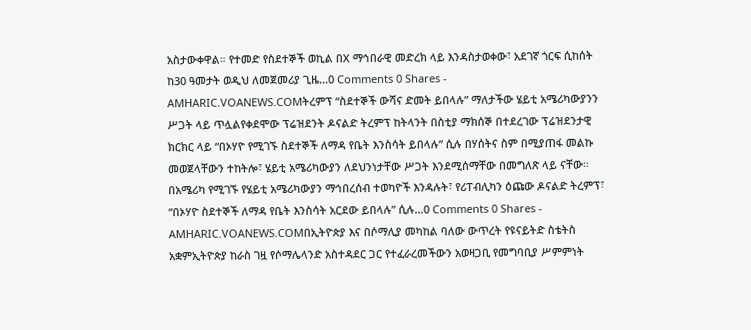አስታውቀዋል። የተመድ የስደተኞች ወኪል በX ማኅበራዊ መድረክ ላይ እንዳስታወቀው፣ አደገኛ ጎርፍ ሲከሰት ከ30 ዓመታት ወዲህ ለመጀመሪያ ጊዜ...0 Comments 0 Shares -
AMHARIC.VOANEWS.COMትረምፕ “ስደተኞች ውሻና ድመት ይበላሉ” ማለታችው ሄይቲ አሜሪካውያንን ሥጋት ላይ ጥሏልየቀደሞው ፕሬዝደንት ዶናልድ ትረምፕ ከትላንት በስቲያ ማክሰኞ በተደረገው ፕሬዝደንታዊ ክርክር ላይ “በኦሃዮ የሚገኙ ስደተኞች ለማዳ የቤት እንስሳት ይበላሉ” ሲሉ በሃሰትና ስም በሚያጠፋ መልኩ መወጀላቸውን ተከትሎ፣ ሄይቲ አሜሪካውያን ለደህንነታቸው ሥጋት እንደሚሰማቸው በመግለጽ ላይ ናቸው። በአሜሪካ የሚገኙ የሄይቲ አሜሪካውያን ማኅበረሰብ ተወካዮች እንዳሉት፣ የሪፐብሊካን ዕጩው ዶናልድ ትረምፕ፣ “በኦሃዮ ስደተኞች ለማዳ የቤት እንስሳት አርደው ይበላሉ” ሲሉ...0 Comments 0 Shares -
AMHARIC.VOANEWS.COMበኢትዮጵያ እና በሶማሊያ መካከል ባለው ውጥረት የዩናይትድ ስቴትስ አቋምኢትዮጵያ ከራስ ገዟ የሶማሌላንድ አስተዳደር ጋር የተፈራረመችውን አወዛጋቢ የመግባቢያ ሥምምነት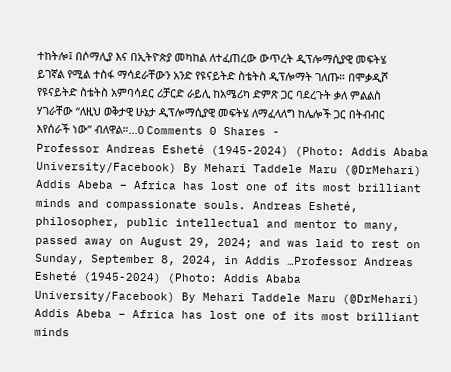ተከትሎ፤ በሶማሊያ እና በኢትዮጵያ መካከል ለተፈጠረው ውጥረት ዲፕሎማሲያዊ መፍትሄ ይገኛል የሚል ተስፋ ማሳደራቸውን አንድ የዩናይትድ ስቴትስ ዲፕሎማት ገለጡ። በሞቃዲሾ የዩናይትድ ስቴትስ አምባሳደር ሪቻርድ ራይሊ ከአሜሪካ ድምጽ ጋር ባደረጉት ቃለ ምልልስ ሃገራቸው “ለዚህ ወቅታዊ ሁኔታ ዲፕሎማሲያዊ መፍትሄ ለማፈላለግ ከሌሎች ጋር በትብብር እየሰራች ነው” ብለዋል።...0 Comments 0 Shares -
Professor Andreas Esheté (1945-2024) (Photo: Addis Ababa University/Facebook) By Mehari Taddele Maru (@DrMehari) Addis Abeba – Africa has lost one of its most brilliant minds and compassionate souls. Andreas Esheté, philosopher, public intellectual and mentor to many, passed away on August 29, 2024; and was laid to rest on Sunday, September 8, 2024, in Addis …Professor Andreas Esheté (1945-2024) (Photo: Addis Ababa University/Facebook) By Mehari Taddele Maru (@DrMehari) Addis Abeba – Africa has lost one of its most brilliant minds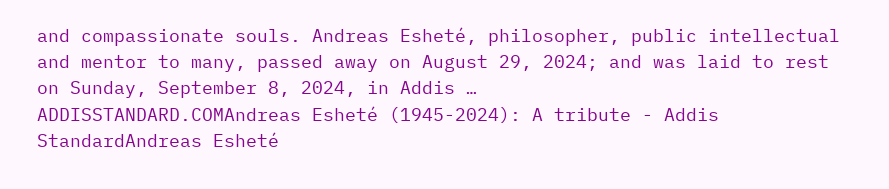and compassionate souls. Andreas Esheté, philosopher, public intellectual and mentor to many, passed away on August 29, 2024; and was laid to rest on Sunday, September 8, 2024, in Addis …
ADDISSTANDARD.COMAndreas Esheté (1945-2024): A tribute - Addis StandardAndreas Esheté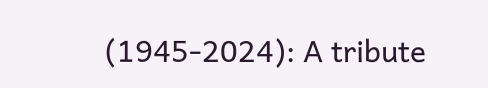(1945-2024): A tribute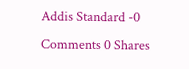Addis Standard -0 Comments 0 Shares